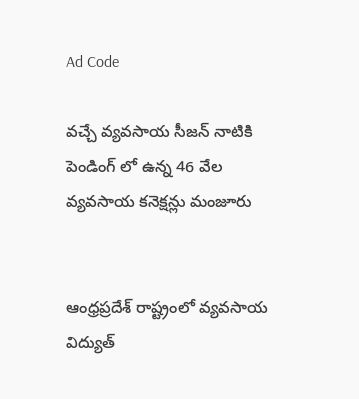Ad Code

వచ్చే వ్యవసాయ సీజన్ నాటికి పెండింగ్ లో ఉన్న 46 వేల వ్యవసాయ కనెక్షన్లు మంజూరు


ఆంధ్రప్రదేశ్ రాష్ట్రంలో వ్యవసాయ విద్యుత్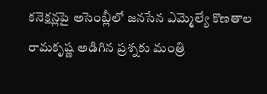కనెక్షన్లపై అసెంబ్లీలో జనసేన ఎమ్మెల్యే కొణతాల రామకృష్ణ అడిగిన ప్రశ్నకు మంత్రి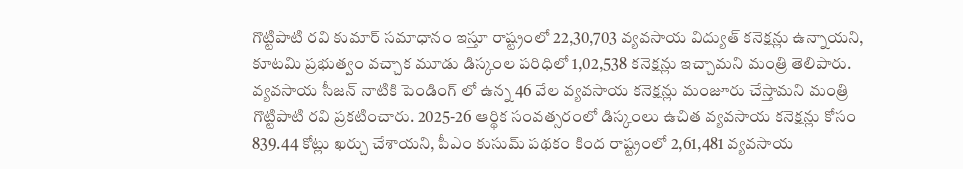గొట్టిపాటి రవి కుమార్ సమాధానం ఇస్తూ రాష్ట్రంలో 22,30,703 వ్యవసాయ విద్యుత్ కనెక్షన్లు ఉన్నాయని, కూటమి ప్రభుత్వం వచ్చాక మూడు డిస్కంల పరిధిలో 1,02,538 కనెక్షన్లు ఇచ్చామని మంత్రి తెలిపారు. వ్యవసాయ సీజన్ నాటికి పెండింగ్ లో ఉన్న 46 వేల వ్యవసాయ కనెక్షన్లు మంజూరు చేస్తామని మంత్రి గొట్టిపాటి రవి ప్రకటించారు. 2025-26 ఆర్థిక సంవత్సరంలో డిస్కంలు ఉచిత వ్యవసాయ కనెక్షన్లు కోసం 839.44 కోట్లు ఖర్చు చేశాయని, పీఎం కుసుమ్ పథకం కింద రాష్ట్రంలో 2,61,481 వ్యవసాయ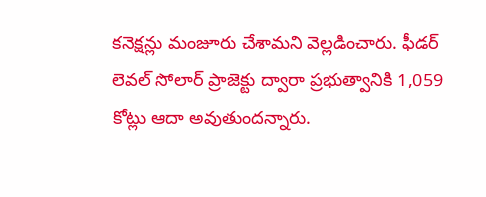కనెక్షన్లు మంజూరు చేశామని వెల్లడించారు. ఫీడర్ లెవల్ సోలార్ ప్రాజెక్టు ద్వారా ప్రభుత్వానికి 1,059 కోట్లు ఆదా అవుతుందన్నారు.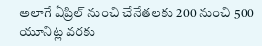అలాగే ఏప్రిల్ నుంచి చేనేతలకు 200 నుంచి 500 యూనిట్ల వరకు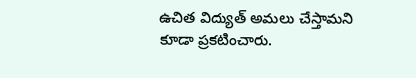ఉచిత విద్యుత్ అమలు చేస్తామని కూడా ప్రకటించారు.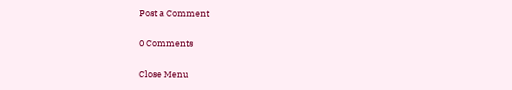Post a Comment

0 Comments

Close Menu